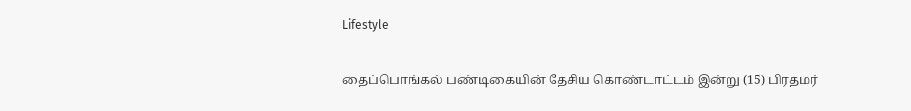Lifestyle

தைப்பொங்கல் பண்டிகையின் தேசிய கொண்டாட்டம் இன்று (15) பிரதமர்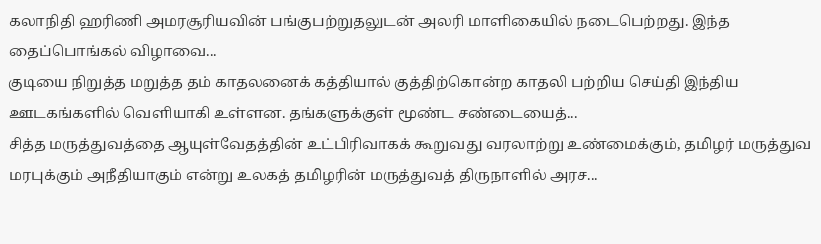கலாநிதி ஹரிணி அமரசூரியவின் பங்குபற்றுதலுடன் அலரி மாளிகையில் நடைபெற்றது. இந்த தைப்பொங்கல் விழாவை...
குடியை நிறுத்த மறுத்த தம் காதலனைக் கத்தியால் குத்திற்கொன்ற காதலி பற்றிய செய்தி இந்திய ஊடகங்களில் வெளியாகி உள்ளன. தங்களுக்குள் மூண்ட சண்டையைத்...
சித்த மருத்துவத்தை ஆயுள்வேதத்தின் உட்பிரிவாகக் கூறுவது வரலாற்று உண்மைக்கும், தமிழர் மருத்துவ மரபுக்கும் அநீதியாகும் என்று உலகத் தமிழரின் மருத்துவத் திருநாளில் அரச...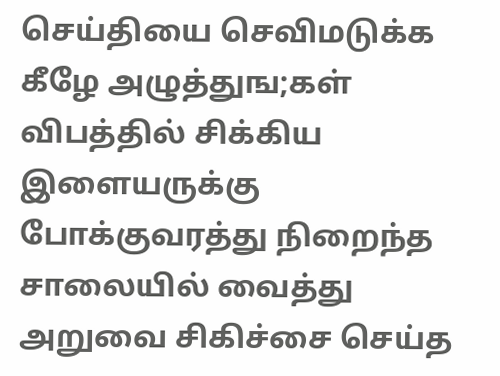செய்தியை செவிமடுக்க கீழே அழுத்துங;கள் விபத்தில் சிக்கிய இளையருக்கு போக்குவரத்து நிறைந்த சாலையில் வைத்து அறுவை சிகிச்சை செய்த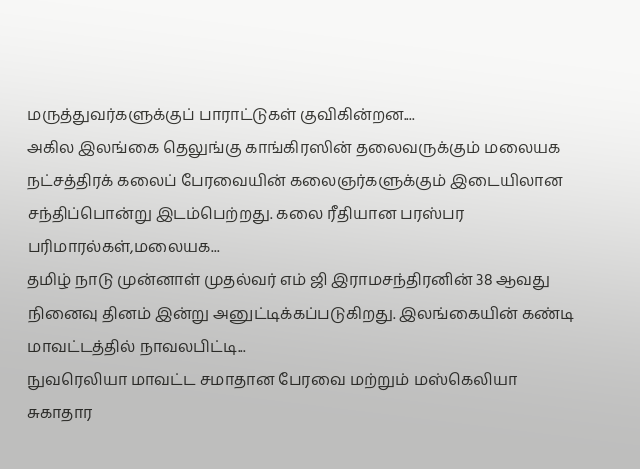மருத்துவர்களுக்குப் பாராட்டுகள் குவிகின்றன....
அகில இலங்கை தெலுங்கு காங்கிரஸின் தலைவருக்கும் மலையக நட்சத்திரக் கலைப் பேரவையின் கலைஞர்களுக்கும் இடையிலான சந்திப்பொன்று இடம்பெற்றது. கலை ரீதியான பரஸ்பர பரிமாரல்கள்,மலையக...
தமிழ் நாடு முன்னாள் முதல்வர் எம் ஜி இராமசந்திரனின் 38 ஆவது நினைவு தினம் இன்று அனுட்டிக்கப்படுகிறது. இலங்கையின் கண்டி மாவட்டத்தில் நாவலபிட்டி...
நுவரெலியா மாவட்ட சமாதான பேரவை மற்றும் மஸ்கெலியா சுகாதார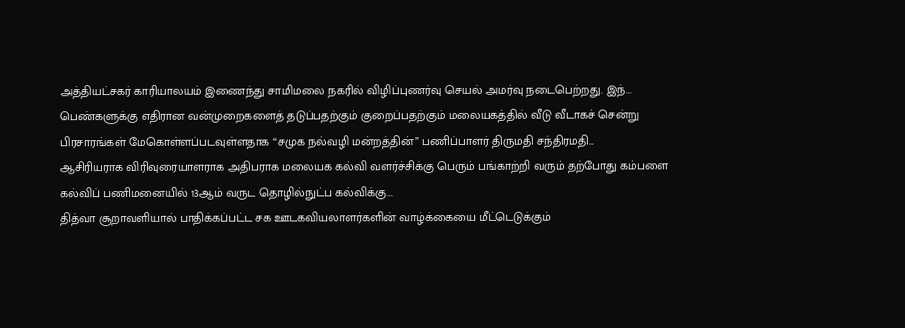அத்தியட்சகர் காரியாலயம் இணைந்து சாமிமலை நகரில் விழிப்புணர்வு செயல் அமர்வு நடைபெற்றது. இந்...
பெண்களுக்கு எதிரான வன்முறைகளைத் தடுப்பதற்கும் குறைப்பதற்கும் மலையகத்தில் வீடு வீடாகச் சென்று பிரசாரங்கள் மேகொள்ளப்படவுள்ளதாக “சமுக நல்வழி மன்றத்தின்” பணிப்பாளர் திருமதி சந்திரமதி...
ஆசிரியராக விரிவுரையாளராக அதிபராக மலையக கல்வி வளர்ச்சிக்கு பெரும் பங்காற்றி வரும் தற்போது கம்பளை கல்விப் பணிமனையில் 13ஆம் வருட தொழில்நுட்ப கல்விக்கு...
தித்வா சூறாவளியால் பாதிக்கப்பட்ட சக ஊடகவியலாளர்களின் வாழ்க்கையை மீட்டெடுக்கும்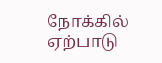நோக்கில் ஏற்பாடு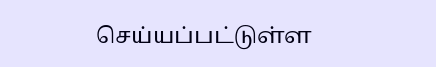செய்யப்பட்டுள்ள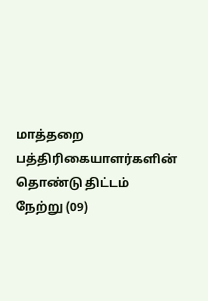மாத்தறை பத்திரிகையாளர்களின் தொண்டு திட்டம் நேற்று (09)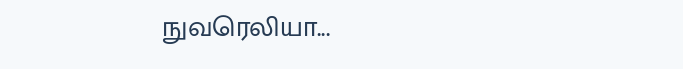நுவரெலியா...